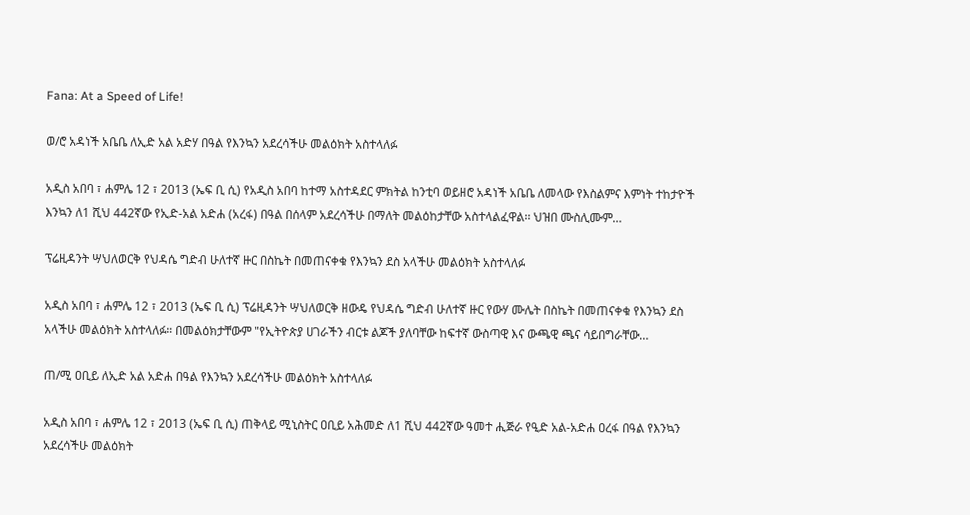Fana: At a Speed of Life!

ወ/ሮ አዳነች አቤቤ ለኢድ አል አድሃ በዓል የእንኳን አደረሳችሁ መልዕክት አስተላለፉ

አዲስ አበባ ፣ ሐምሌ 12 ፣ 2013 (ኤፍ ቢ ሲ) የአዲስ አበባ ከተማ አስተዳደር ምክትል ከንቲባ ወይዘሮ አዳነች አቤቤ ለመላው የእስልምና እምነት ተከታዮች እንኳን ለ1 ሺህ 442ኛው የኢድ-አል አድሐ (አረፋ) በዓል በሰላም አደረሳችሁ በማለት መልዕከታቸው አስተላልፈዋል፡፡ ህዝበ ሙስሊሙም…

ፕሬዚዳንት ሣህለወርቅ የህዳሴ ግድብ ሁለተኛ ዙር በስኬት በመጠናቀቁ የእንኳን ደስ አላችሁ መልዕክት አስተላለፉ

አዲስ አበባ ፣ ሐምሌ 12 ፣ 2013 (ኤፍ ቢ ሲ) ፕሬዚዳንት ሣህለወርቅ ዘውዴ የህዳሴ ግድብ ሁለተኛ ዙር የውሃ ሙሌት በስኬት በመጠናቀቁ የእንኳን ደስ አላችሁ መልዕክት አስተላለፉ። በመልዕክታቸውም "የኢትዮጵያ ሀገራችን ብርቱ ልጆች ያለባቸው ከፍተኛ ውስጣዊ እና ውጫዊ ጫና ሳይበግራቸው…

ጠ/ሚ ዐቢይ ለኢድ አል አድሐ በዓል የእንኳን አደረሳችሁ መልዕክት አስተላለፉ

አዲስ አበባ ፣ ሐምሌ 12 ፣ 2013 (ኤፍ ቢ ሲ) ጠቅላይ ሚኒስትር ዐቢይ አሕመድ ለ1 ሺህ 442ኛው ዓመተ ሒጅራ የዒድ አል-አድሐ ዐረፋ በዓል የእንኳን አደረሳችሁ መልዕክት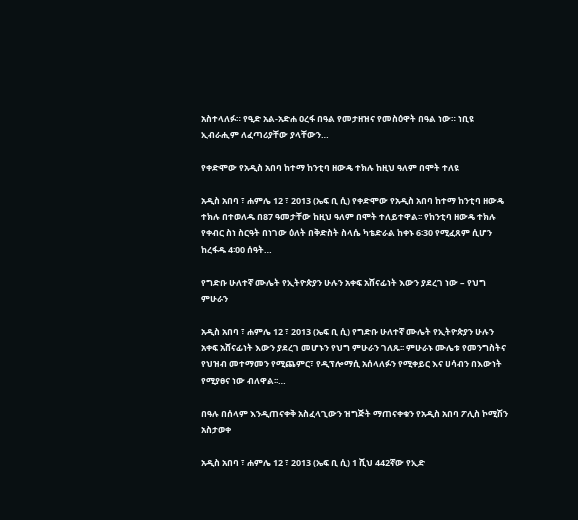አስተላለፉ። የዒድ አል-አድሐ ዐረፋ በዓል የመታዘዝና የመስዕዋት በዓል ነው። ነቢዩ ኢብራሒም ለፈጣሪያቸው ያላቸውን…

የቀድሞው የአዲስ አበባ ከተማ ከንቲባ ዘውዴ ተክሉ ከዚህ ዓለም በሞት ተለዩ

አዲስ አበባ ፣ ሐምሌ 12 ፣ 2013 (ኤፍ ቢ ሲ) የቀድሞው የአዲስ አበባ ከተማ ከንቲባ ዘውዴ ተክሉ በተወለዱ በ87 ዓመታቸው ከዚህ ዓለም በሞት ተለይተዋል፡፡ የከንቲባ ዘውዴ ተክሉ የቀብር ስነ ስርዓት በነገው ዕለት በቅድስት ስላሴ ካቴድራል ከቀኑ 6፡30 የሚፈጸም ሲሆን ከረፋዱ 4፡00 ሰዓት…

የግድቡ ሁለተኛ ሙሌት የኢትዮጵያን ሁሉን አቀፍ አሸናፊነት እውን ያደረገ ነው – የህግ ምሁራን

አዲስ አበባ ፣ ሐምሌ 12 ፣ 2013 (ኤፍ ቢ ሲ) የግድቡ ሁለተኛ ሙሌት የኢትዮጵያን ሁሉን አቀፍ አሸናፊነት እውን ያደረገ መሆኑን የህግ ምሁራን ገለጹ፡፡ ምሁራኑ ሙሌቱ የመንግስትና የህዝብ መተማመን የሚጨምር፣ የዲፕሎማሲ አሰላለፉን የሚቀይር እና ሀሳብን በእውነት የሚያፀና ነው ብለዋል፡፡…

በዓሉ በሰላም እንዲጠናቀቅ አስፈላጊውን ዝግጅት ማጠናቀቁን የአዲስ አበባ ፖሊስ ኮሚሽን አስታወቀ

አዲስ አበባ ፣ ሐምሌ 12 ፣ 2013 (ኤፍ ቢ ሲ) 1 ሺህ 442ኛው የኢድ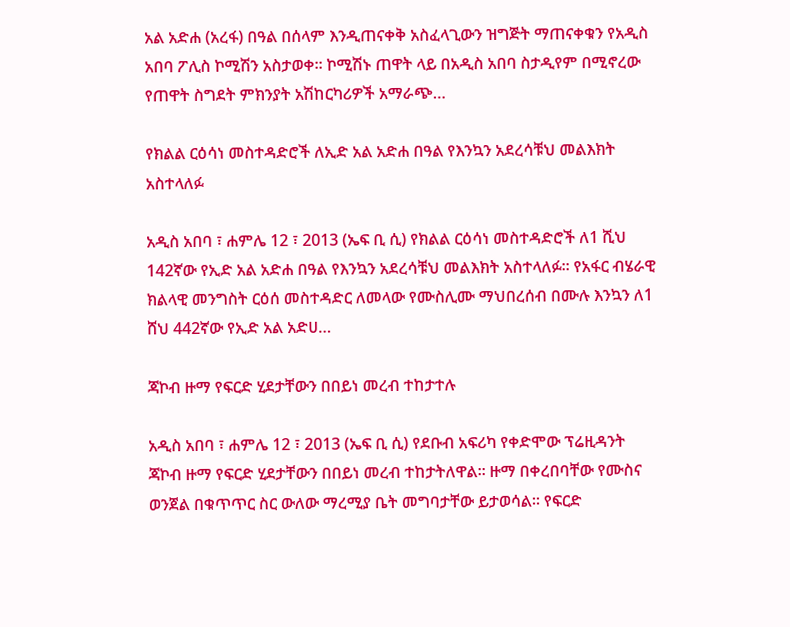አል አድሐ (አረፋ) በዓል በሰላም እንዲጠናቀቅ አስፈላጊውን ዝግጅት ማጠናቀቁን የአዲስ አበባ ፖሊስ ኮሚሽን አስታወቀ፡፡ ኮሚሽኑ ጠዋት ላይ በአዲስ አበባ ስታዲየም በሚኖረው የጠዋት ስግደት ምክንያት አሽከርካሪዎች አማራጭ…

የክልል ርዕሳነ መስተዳድሮች ለኢድ አል አድሐ በዓል የእንኳን አደረሳቹህ መልእክት አስተላለፉ

አዲስ አበባ ፣ ሐምሌ 12 ፣ 2013 (ኤፍ ቢ ሲ) የክልል ርዕሳነ መስተዳድሮች ለ1 ሺህ 142ኛው የኢድ አል አድሐ በዓል የእንኳን አደረሳቹህ መልእክት አስተላለፉ፡፡ የአፋር ብሄራዊ ክልላዊ መንግስት ርዕሰ መስተዳድር ለመላው የሙስሊሙ ማህበረሰብ በሙሉ እንኳን ለ1 ሸህ 442ኛው የኢድ አል አድሀ…

ጃኮብ ዙማ የፍርድ ሂደታቸውን በበይነ መረብ ተከታተሉ

አዲስ አበባ ፣ ሐምሌ 12 ፣ 2013 (ኤፍ ቢ ሲ) የደቡብ አፍሪካ የቀድሞው ፕሬዚዳንት ጃኮብ ዙማ የፍርድ ሂደታቸውን በበይነ መረብ ተከታትለዋል፡፡ ዙማ በቀረበባቸው የሙስና ወንጀል በቁጥጥር ስር ውለው ማረሚያ ቤት መግባታቸው ይታወሳል፡፡ የፍርድ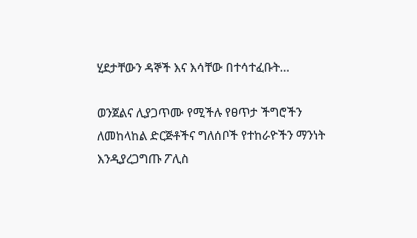ሂደታቸውን ዳኞች እና እሳቸው በተሳተፈቡት…

ወንጀልና ሊያጋጥሙ የሚችሉ የፀጥታ ችግሮችን ለመከላከል ድርጅቶችና ግለሰቦች የተከራዮችን ማንነት እንዲያረጋግጡ ፖሊስ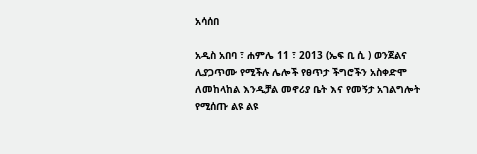አሳሰበ

አዲስ አበባ ፣ ሐምሌ 11 ፣ 2013 (ኤፍ ቢ ሲ ) ወንጀልና ሊያጋጥሙ የሚችሉ ሌሎች የፀጥታ ችግሮችን አስቀድሞ ለመከላከል እንዲቻል መኖሪያ ቤት እና የመኝታ አገልግሎት የሚሰጡ ልዩ ልዩ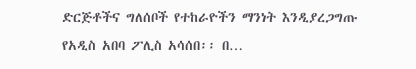ድርጅቶችና ግለሰቦች የተከራዮችን ማንነት እንዲያረጋግጡ የአዲስ አበባ ፖሊስ አሳሰበ፡፡ በ…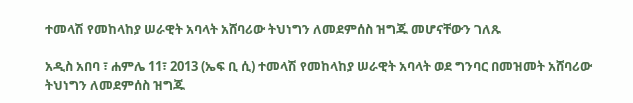ተመላሽ የመከላከያ ሠራዊት አባላት አሸባሪው ትህነግን ለመደምሰስ ዝግጁ መሆናቸውን ገለጹ

አዲስ አበባ ፣ ሐምሌ 11፣ 2013 (ኤፍ ቢ ሲ) ተመላሽ የመከላከያ ሠራዊት አባላት ወደ ግንባር በመዝመት አሸባሪው ትህነግን ለመደምሰስ ዝግጁ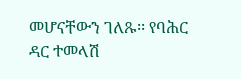መሆናቸውን ገለጹ፡፡ የባሕር ዳር ተመላሽ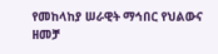የመከላከያ ሠራዊት ማኅበር የህልውና ዘመቻ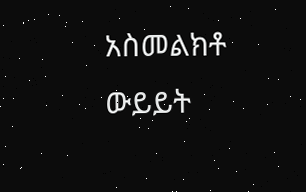አስመልክቶ ውይይት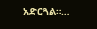አድርጓል።…